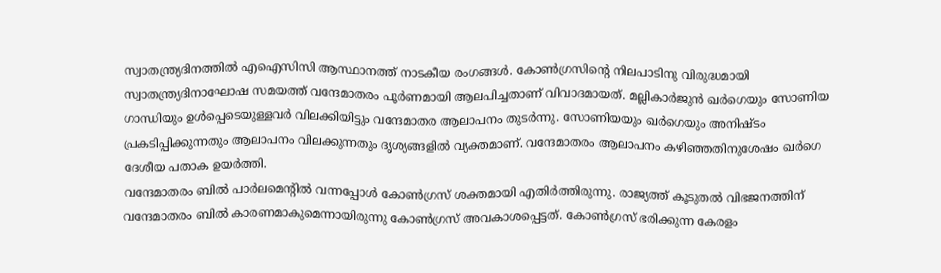സ്വാതന്ത്ര്യദിനത്തിൽ എഐസിസി ആസ്ഥാനത്ത് നാടകീയ രംഗങ്ങൾ. കോൺഗ്രസിന്റെ നിലപാടിനു വിരുദ്ധമായി സ്വാതന്ത്ര്യദിനാഘോഷ സമയത്ത് വന്ദേമാതരം പൂർണമായി ആലപിച്ചതാണ് വിവാദമായത്. മല്ലികാർജുൻ ഖർഗെയും സോണിയ ഗാന്ധിയും ഉൾപ്പെടെയുള്ളവർ വിലക്കിയിട്ടും വന്ദേമാതര ആലാപനം തുടർന്നു. സോണിയയും ഖർഗെയും അനിഷ്ടം പ്രകടിപ്പിക്കുന്നതും ആലാപനം വിലക്കുന്നതും ദൃശ്യങ്ങളിൽ വ്യക്തമാണ്. വന്ദേമാതരം ആലാപനം കഴിഞ്ഞതിനുശേഷം ഖർഗെ ദേശീയ പതാക ഉയർത്തി.
വന്ദേമാതരം ബിൽ പാർലമെന്റിൽ വന്നപ്പോൾ കോൺഗ്രസ് ശക്തമായി എതിർത്തിരുന്നു. രാജ്യത്ത് കൂടുതൽ വിഭജനത്തിന് വന്ദേമാതരം ബിൽ കാരണമാകുമെന്നായിരുന്നു കോൺഗ്രസ് അവകാശപ്പെട്ടത്. കോൺഗ്രസ് ഭരിക്കുന്ന കേരളം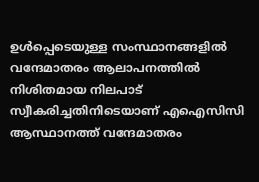ഉൾപ്പെടെയുള്ള സംസ്ഥാനങ്ങളിൽ വന്ദേമാതരം ആലാപനത്തിൽ നിശിതമായ നിലപാട് സ്വീകരിച്ചതിനിടെയാണ് എഐസിസി ആസ്ഥാനത്ത് വന്ദേമാതരം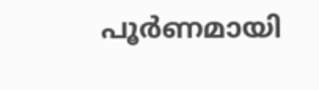പൂർണമായി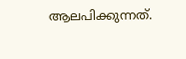ആലപിക്കുന്നത്.